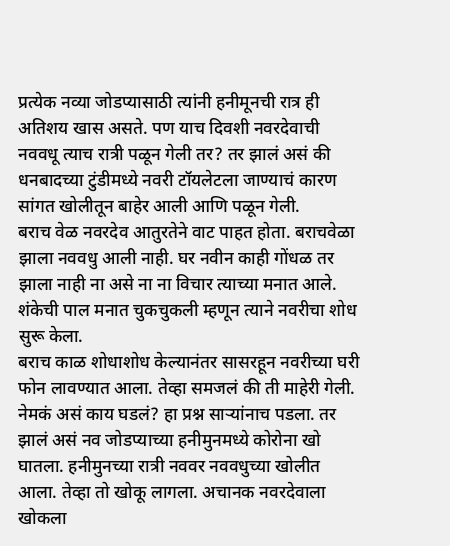प्रत्येक नव्या जोडप्यासाठी त्यांनी हनीमूनची रात्र ही अतिशय खास असते. पण याच दिवशी नवरदेवाची नववधू त्याच रात्री पळून गेली तर? तर झालं असं की धनबादच्या टुंडीमध्ये नवरी टॉयलेटला जाण्याचं कारण सांगत खोलीतून बाहेर आली आणि पळून गेली.
बराच वेळ नवरदेव आतुरतेने वाट पाहत होता. बराचवेळा झाला नववधु आली नाही. घर नवीन काही गोंधळ तर झाला नाही ना असे ना ना विचार त्याच्या मनात आले. शंकेची पाल मनात चुकचुकली म्हणून त्याने नवरीचा शोध सुरू केला.
बराच काळ शोधाशोध केल्यानंतर सासरहून नवरीच्या घरी फोन लावण्यात आला. तेव्हा समजलं की ती माहेरी गेली. नेमकं असं काय घडलं? हा प्रश्न साऱ्यांनाच पडला. तर झालं असं नव जोडप्याच्या हनीमुनमध्ये कोरोना खो घातला. हनीमुनच्या रात्री नववर नववधुच्या खोलीत आला. तेव्हा तो खोकू लागला. अचानक नवरदेवाला खोकला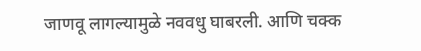जाणवू लागल्यामुळे नववधु घाबरली. आणि चक्क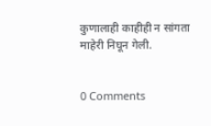कुणालाही काहीही न सांगता माहेरी निघून गेली.


0 Comments